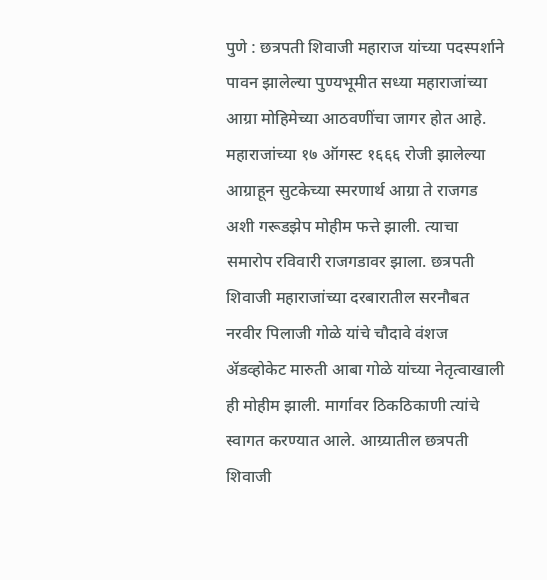पुणे : छत्रपती शिवाजी महाराज यांच्या पदस्पर्शाने पावन झालेल्या पुण्यभूमीत सध्या महाराजांच्या आग्रा मोहिमेच्या आठवणींचा जागर होत आहे. महाराजांच्या १७ ऑगस्ट १६६६ रोजी झालेल्या आग्राहून सुटकेच्या स्मरणार्थ आग्रा ते राजगड अशी गरूडझेप मोहीम फत्ते झाली. त्याचा समारोप रविवारी राजगडावर झाला. छत्रपती शिवाजी महाराजांच्या दरबारातील सरनौबत नरवीर पिलाजी गोळे यांचे चौदावे वंशज ॲडव्होकेट मारुती आबा गोळे यांच्या नेतृत्वाखाली ही मोहीम झाली. मार्गावर ठिकठिकाणी त्यांचे स्वागत करण्यात आले. आग्र्यातील छत्रपती शिवाजी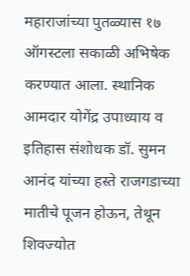महाराजांच्या पुतळ्यास १७ ऑगस्टला सकाळी अभिषेक करण्यात आला. स्थानिक आमदार योगेंद्र उपाध्याय व इतिहास संशोधक डॉ. सुमन आनंद यांच्या हस्ते राजगडाच्या मातीचे पूजन होऊन, तेथून शिवज्योत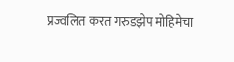प्रज्वलित करत गरुडझेप मोहिमेचा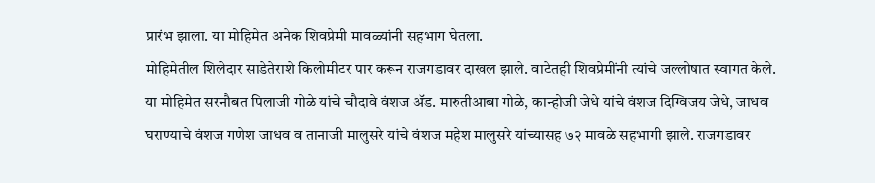प्रारंभ झाला. या मोहिमेत अनेक शिवप्रेमी मावळ्यांनी सहभाग घेतला.
मोहिमेतील शिलेदार साडेतेराशे किलोमीटर पार करून राजगडावर दाखल झाले. वाटेतही शिवप्रेमींनी त्यांचे जल्लोषात स्वागत केले. या मोहिमेत सरनौबत पिलाजी गोळे यांचे चौदावे वंशज ॲड. मारुतीआबा गोळे, कान्होजी जेधे यांचे वंशज दिग्विजय जेधे, जाधव घराण्याचे वंशज गणेश जाधव व तानाजी मालुसरे यांचे वंशज महेश मालुसरे यांच्यासह ७२ मावळे सहभागी झाले. राजगडावर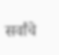सर्वांचे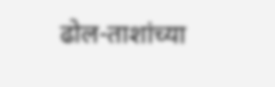ढोल-ताशांच्या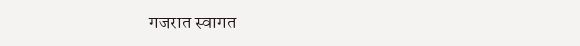गजरात स्वागत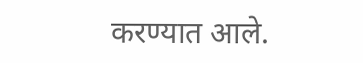करण्यात आले.